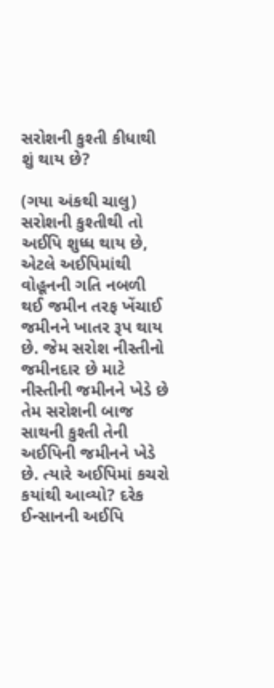સરોશની કુશ્તી કીધાથી શું થાય છે?

(ગયા અંકથી ચાલુ)
સરોશની કુશ્તીથી તો અઈપિ શુધ્ધ થાય છે, એટલે અઈપિમાંથી વોહૂનની ગતિ નબળી થઈ જમીન તરફ ખેંચાઈ જમીનને ખાતર રૂપ થાય છે. જેમ સરોશ નીસ્તીનો જમીનદાર છે માટે નીસ્તીની જમીનને ખેડે છે તેમ સરોશની બાજ સાથની કુશ્તી તેની અઈપિની જમીનને ખેડે છે. ત્યારે અઈપિમાં કચરો કયાંથી આવ્યો? દરેક ઈન્સાનની અઈપિ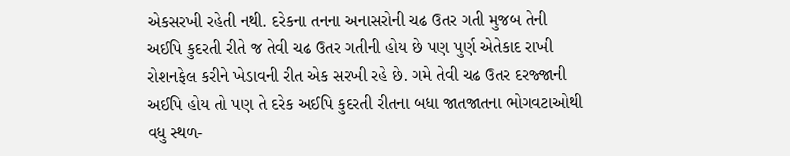એકસરખી રહેતી નથી. દરેકના તનના અનાસરોની ચઢ ઉતર ગતી મુજબ તેની અઈપિ કુદરતી રીતે જ તેવી ચઢ ઉતર ગતીની હોય છે પણ પુર્ણ એતેકાદ રાખી રોશનફેલ કરીને ખેડાવની રીત એક સરખી રહે છે. ગમે તેવી ચઢ ઉતર દરજ્જાની અઈપિ હોય તો પણ તે દરેક અઈપિ કુદરતી રીતના બધા જાતજાતના ભોગવટાઓથી વધુ સ્થળ-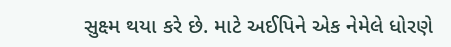સુક્ષ્મ થયા કરે છે. માટે અઈપિને એક નેમેલે ધોરણે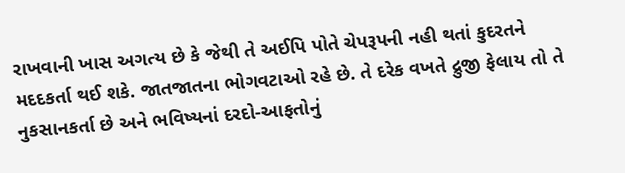રાખવાની ખાસ અગત્ય છે કે જેથી તે અઈપિ પોતે ચેપરૂપની નહી થતાં કુદરતને મદદકર્તા થઈ શકે. જાતજાતના ભોગવટાઓ રહે છે. તે દરેક વખતે દ્રુજી ફેલાય તો તે નુકસાનકર્તા છે અને ભવિષ્યનાં દરદો-આફતોનું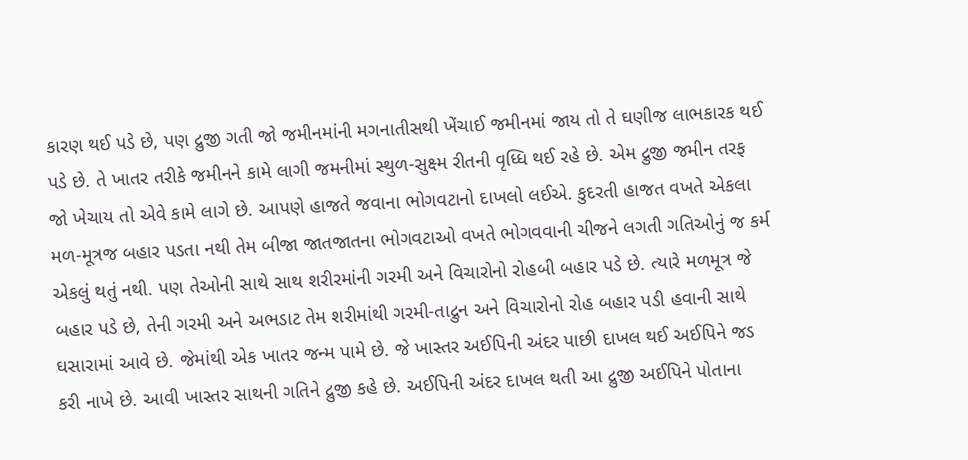કારણ થઈ પડે છે, પણ દ્રુજી ગતી જો જમીનમાંની મગનાતીસથી ખેંચાઈ જમીનમાં જાય તો તે ઘણીજ લાભકારક થઈ પડે છે. તે ખાતર તરીકે જમીનને કામે લાગી જમનીમાં સ્થુળ-સુક્ષ્મ રીતની વૃધ્ધિ થઈ રહે છે. એમ દ્રુજી જમીન તરફ જો ખેચાય તો એવે કામે લાગે છે. આપણે હાજતે જવાના ભોગવટાનો દાખલો લઈએ. કુદરતી હાજત વખતે એકલા મળ-મૂત્રજ બહાર પડતા નથી તેમ બીજા જાતજાતના ભોગવટાઓ વખતે ભોગવવાની ચીજને લગતી ગતિઓનું જ કર્મ એકલું થતું નથી. પણ તેઓની સાથે સાથ શરીરમાંની ગરમી અને વિચારોનો રોહબી બહાર પડે છે. ત્યારે મળમૂત્ર જે બહાર પડે છે, તેની ગરમી અને અભડાટ તેમ શરીમાંથી ગરમી-તાદ્રુન અને વિચારોનો રોહ બહાર પડી હવાની સાથે ઘસારામાં આવે છે. જેમાંથી એક ખાતર જન્મ પામે છે. જે ખાસ્તર અઈપિની અંદર પાછી દાખલ થઈ અઈપિને જડ કરી નાખે છે. આવી ખાસ્તર સાથની ગતિને દ્રુજી કહે છે. અઈપિની અંદર દાખલ થતી આ દ્રુજી અઈપિને પોતાના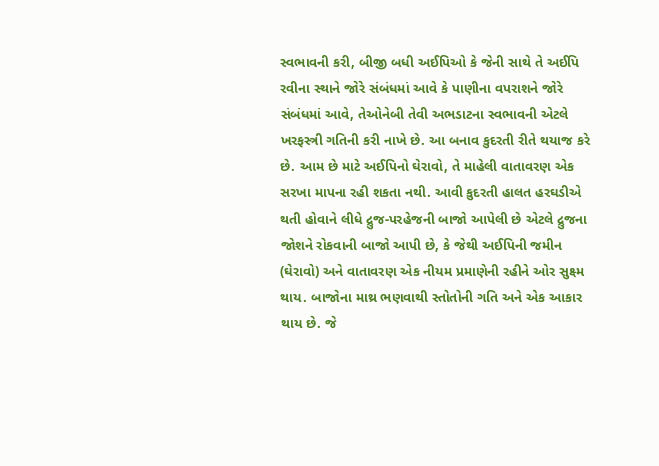સ્વભાવની કરી, બીજી બધી અઈપિઓ કે જેની સાથે તે અઈપિ રવીના સ્થાને જોરે સંબંધમાં આવે કે પાણીના વપરાશને જોરે સંબંધમાં આવે, તેઓનેબી તેવી અભડાટના સ્વભાવની એટલે ખરફસ્ત્રી ગતિની કરી નાખે છે. આ બનાવ કુદરતી રીતે થયાજ કરે છે. આમ છે માટે અઈપિનો ઘેરાવો, તે માહેલી વાતાવરણ એક સરખા માપના રહી શકતા નથી. આવી કુદરતી હાલત હરઘડીએ થતી હોવાને લીધે દ્રુજ-પરહેજની બાજો આપેલી છે એટલે દ્રુજના જોશને રોકવાની બાજો આપી છે, કે જેથી અઈપિની જમીન (ઘેરાવો) અને વાતાવરણ એક નીયમ પ્રમાણેની રહીને ઓર સુક્ષ્મ થાય. બાજોના માથ્ર ભણવાથી સ્તોતોની ગતિ અને એક આકાર થાય છે. જે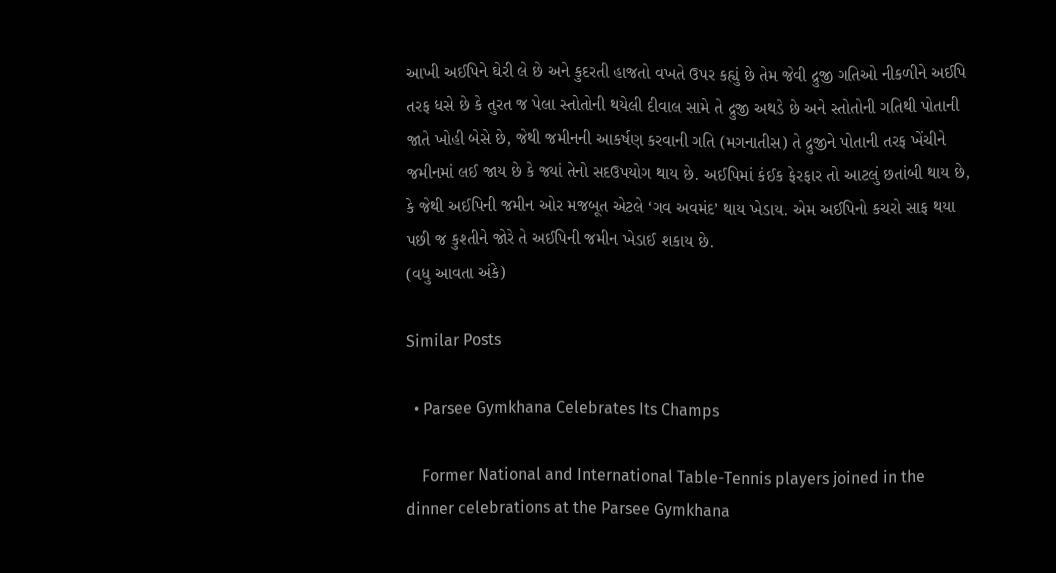આખી અઈપિને ઘેરી લે છે અને કુદરતી હાજતો વખતે ઉપર કહ્યું છે તેમ જેવી દ્રુજી ગતિઓ નીકળીને અઈપિ તરફ ધસે છે કે તુરત જ પેલા સ્તોતોની થયેલી દીવાલ સામે તે દ્રુજી અથડે છે અને સ્તોતોની ગતિથી પોતાની જાતે ખોહી બેસે છે, જેથી જમીનની આકર્ષણ કરવાની ગતિ (મગનાતીસ) તે દ્રુજીને પોતાની તરફ ખેંચીને જમીનમાં લઈ જાય છે કે જ્યાં તેનો સદઉપયોગ થાય છે. અઈપિમાં કંઈક ફેરફાર તો આટલું છતાંબી થાય છે, કે જેથી અઈપિની જમીન ઓર મજબૂત એટલે ‘ગવ અવમંદ’ થાય ખેડાય. એમ અઈપિનો કચરો સાફ થયા પછી જ કુશ્તીને જોરે તે અઈપિની જમીન ખેડાઈ શકાય છે.
(વધુ આવતા અંકે)

Similar Posts

  • Parsee Gymkhana Celebrates Its Champs

    Former National and International Table-Tennis players joined in the dinner celebrations at the Parsee Gymkhana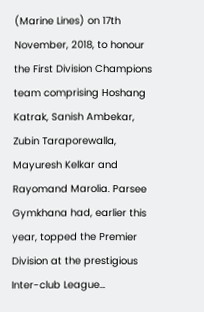(Marine Lines) on 17th November, 2018, to honour the First Division Champions team comprising Hoshang Katrak, Sanish Ambekar, Zubin Taraporewalla, Mayuresh Kelkar and Rayomand Marolia. Parsee Gymkhana had, earlier this year, topped the Premier Division at the prestigious Inter-club League…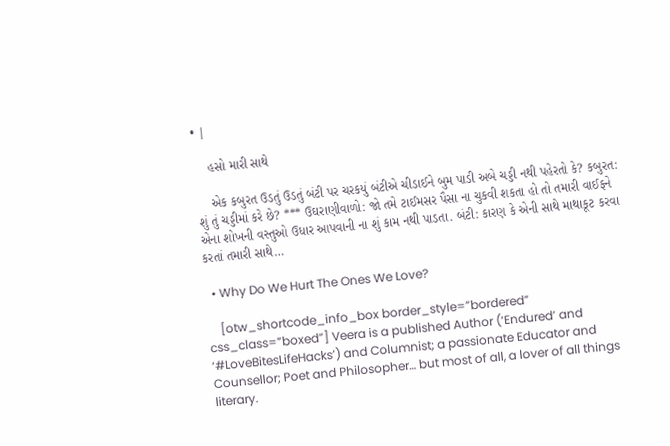• |

    હસો મારી સાથે

    એક કબુરત ઉડતું ઉડતું બંટી પર ચરકયું બંટીએ ચીડાઈને બુમ પાડી અબે ચડ્ડી નથી પહેરતો કે? કબુરત: શું તું ચડ્ડીમાં કરે છે? *** ઉઘરાણીવાળો: જો તમે ટાઈમસર પૈસા ના ચુકવી શકતા હો તો તમારી વાઈફને એના શોખની વસ્તુઓ ઉધાર આપવાની ના શું કામ નથી પાડતા. બંટી: કારણ કે એની સાથે માથાકૂટ કરવા કરતાં તમારી સાથે…

  • Why Do We Hurt The Ones We Love?

    [otw_shortcode_info_box border_style=”bordered” css_class=”boxed”] Veera is a published Author (‘Endured’ and ‘#LoveBitesLifeHacks’) and Columnist; a passionate Educator and Counsellor; Poet and Philosopher… but most of all, a lover of all things literary.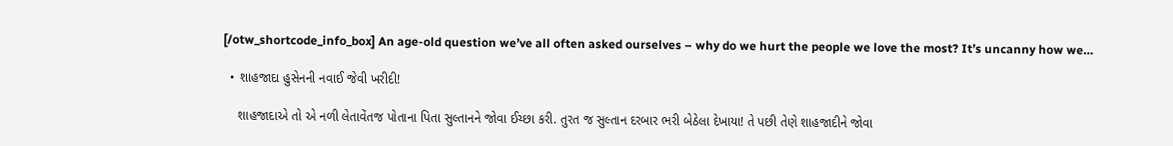[/otw_shortcode_info_box] An age-old question we’ve all often asked ourselves – why do we hurt the people we love the most? It’s uncanny how we…

  • શાહજાદા હુસેનની નવાઈ જેવી ખરીદી!

    શાહજાદાએ તો એ નળી લેતાવેંતજ પોતાના પિતા સુલ્તાનને જોવા ઈચ્છા કરી. તુરત જ સુલ્તાન દરબાર ભરી બેઠેલા દેખાયા! તે પછી તેણે શાહજાદીને જોવા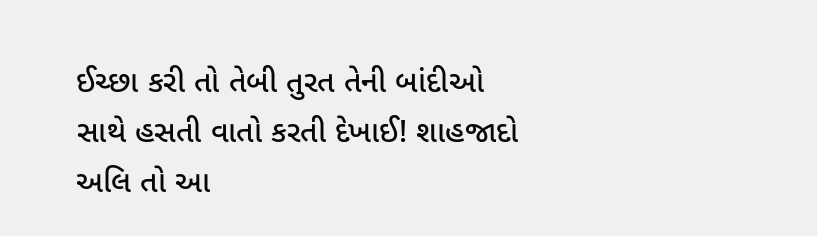ઈચ્છા કરી તો તેબી તુરત તેની બાંદીઓ સાથે હસતી વાતો કરતી દેખાઈ! શાહજાદો અલિ તો આ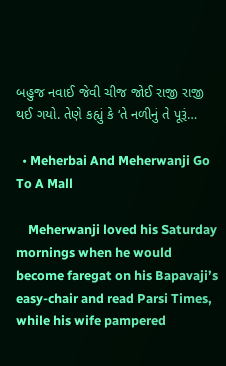બહુજ નવાઈ જેવી ચીજ જોઈ રાજી રાજી થઈ ગયો. તેણે કહ્યું કે ‘તે નળીનું તે પૂરૂં…

  • Meherbai And Meherwanji Go To A Mall

    Meherwanji loved his Saturday mornings when he would become faregat on his Bapavaji’s easy-chair and read Parsi Times, while his wife pampered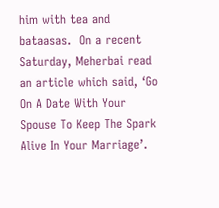him with tea and bataasas.  On a recent Saturday, Meherbai read an article which said, ‘Go On A Date With Your Spouse To Keep The Spark Alive In Your Marriage’.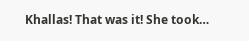Khallas! That was it! She took…